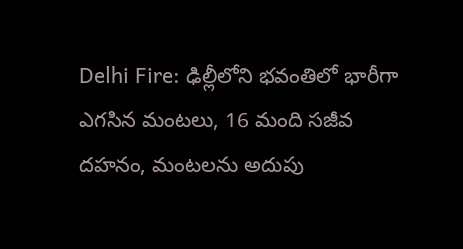Delhi Fire: ఢిల్లీలోని భవంతిలో భారీగా ఎగసిన మంటలు, 16 మంది సజీవ దహనం, మంటలను అదుపు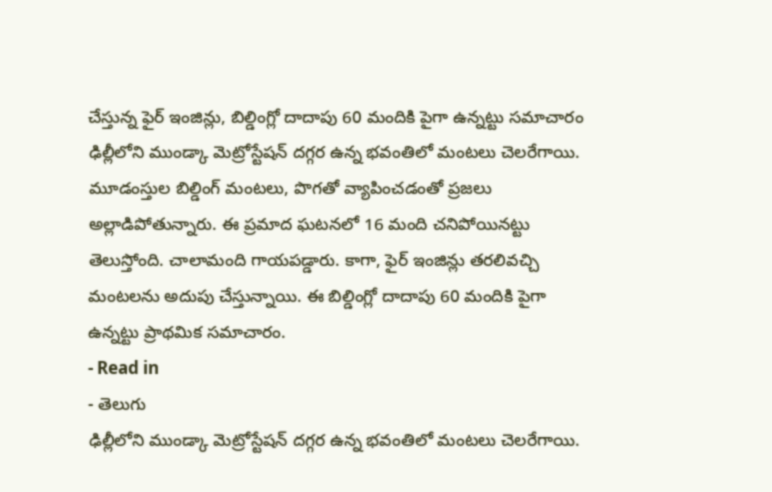చేస్తున్న ఫైర్ ఇంజిన్లు, బిల్డింగ్లో దాదాపు 60 మందికి పైగా ఉన్నట్టు సమాచారం
ఢిల్లీలోని ముండ్కా మెట్రోస్టేషన్ దగ్గర ఉన్న భవంతిలో మంటలు చెలరేగాయి. మూడంస్తుల బిల్డింగ్ మంటలు, పొగతో వ్యాపించడంతో ప్రజలు అల్లాడిపోతున్నారు. ఈ ప్రమాద ఘటనలో 16 మంది చనిపోయినట్టు తెలుస్తోంది. చాలామంది గాయపడ్డారు. కాగా, ఫైర్ ఇంజిన్లు తరలివచ్చి మంటలను అదుపు చేస్తున్నాయి. ఈ బిల్డింగ్లో దాదాపు 60 మందికి పైగా ఉన్నట్టు ప్రాథమిక సమాచారం.
- Read in
- తెలుగు
ఢిల్లీలోని ముండ్కా మెట్రోస్టేషన్ దగ్గర ఉన్న భవంతిలో మంటలు చెలరేగాయి.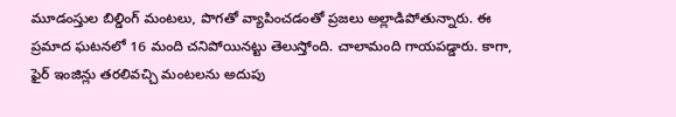మూడంస్తుల బిల్డింగ్ మంటలు, పొగతో వ్యాపించడంతో ప్రజలు అల్లాడిపోతున్నారు. ఈ ప్రమాద ఘటనలో 16 మంది చనిపోయినట్టు తెలుస్తోంది. చాలామంది గాయపడ్డారు. కాగా, ఫైర్ ఇంజిన్లు తరలివచ్చి మంటలను అదుపు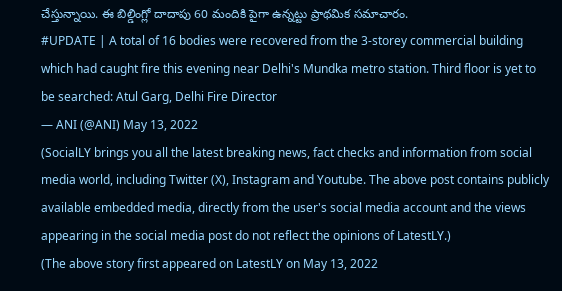చేస్తున్నాయి. ఈ బిల్డింగ్లో దాదాపు 60 మందికి పైగా ఉన్నట్టు ప్రాథమిక సమాచారం.
#UPDATE | A total of 16 bodies were recovered from the 3-storey commercial building which had caught fire this evening near Delhi's Mundka metro station. Third floor is yet to be searched: Atul Garg, Delhi Fire Director
— ANI (@ANI) May 13, 2022
(SocialLY brings you all the latest breaking news, fact checks and information from social media world, including Twitter (X), Instagram and Youtube. The above post contains publicly available embedded media, directly from the user's social media account and the views appearing in the social media post do not reflect the opinions of LatestLY.)
(The above story first appeared on LatestLY on May 13, 2022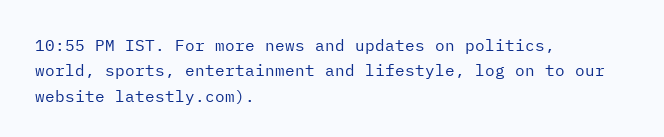10:55 PM IST. For more news and updates on politics, world, sports, entertainment and lifestyle, log on to our website latestly.com).